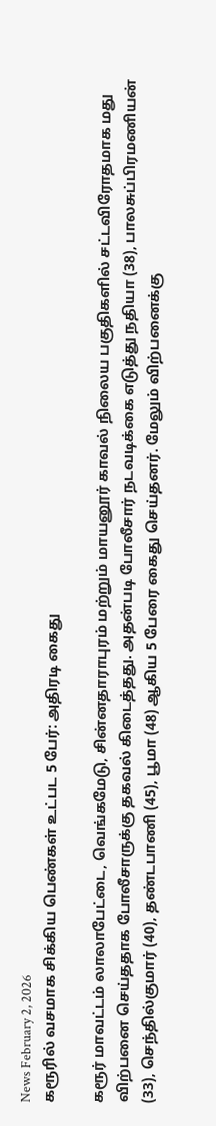News February 2, 2026
கரூரில் வசமாக சிக்கிய பெண்கள் உட்பட 5 பேர்: அதிரடி கைது

கரூர் மாவட்டம் லாலாபேட்டை, வெங்கமேடு, சின்னதாராபுரம் மற்றும் மாயனூர் காவல் நிலைய பகுதிகளில் சட்டவிரோதமாக மது விற்பனை செய்ததாக போலீசாருக்கு தகவல் கிடைத்தது. அதன்படி போலீசார் நடவடிக்கை எடுத்து நதியா (38), பாலசுப்பிரமணியன் (33), செந்தில்குமார் (40), தண்டபாணி (45), பூமா (48) ஆகிய 5 பேரை கைது செய்தனர். மேலும் விற்பனைக்கு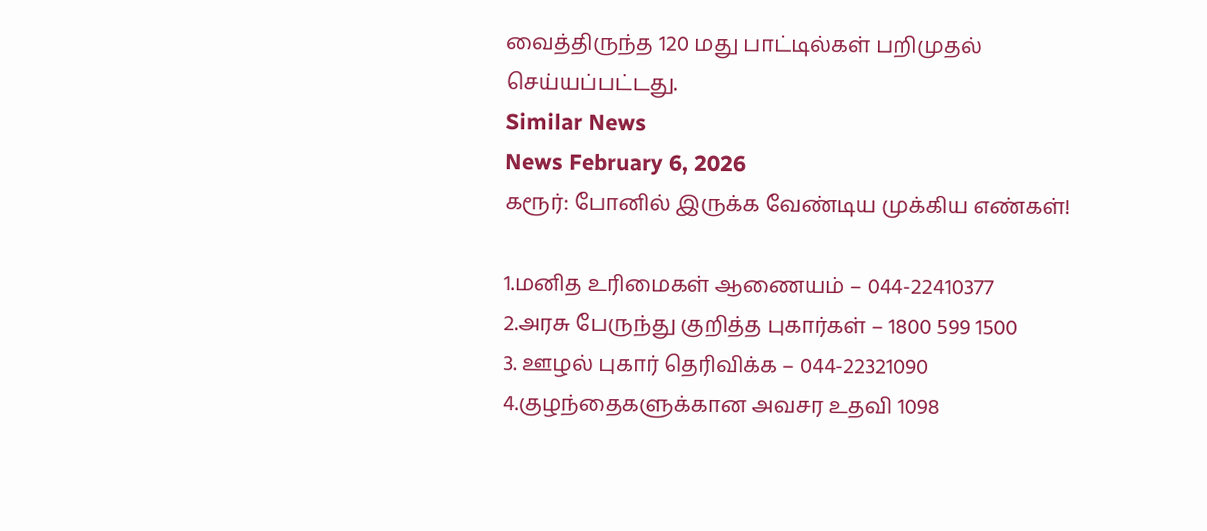வைத்திருந்த 120 மது பாட்டில்கள் பறிமுதல் செய்யப்பட்டது.
Similar News
News February 6, 2026
கரூர்: போனில் இருக்க வேண்டிய முக்கிய எண்கள்!

1.மனித உரிமைகள் ஆணையம் – 044-22410377
2.அரசு பேருந்து குறித்த புகார்கள் – 1800 599 1500
3. ஊழல் புகார் தெரிவிக்க – 044-22321090
4.குழந்தைகளுக்கான அவசர உதவி 1098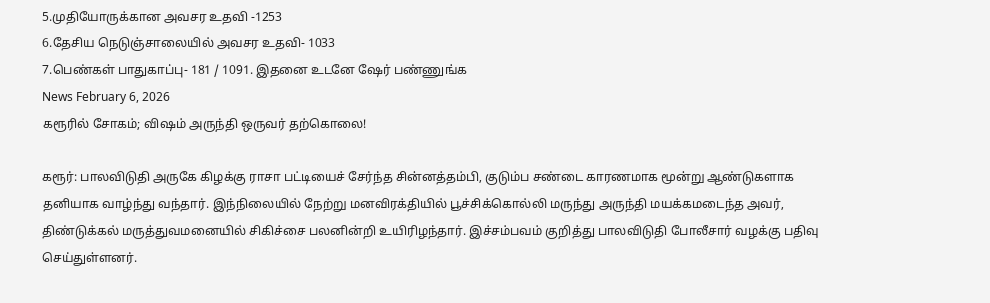5.முதியோருக்கான அவசர உதவி -1253
6.தேசிய நெடுஞ்சாலையில் அவசர உதவி- 1033
7.பெண்கள் பாதுகாப்பு- 181 / 1091. இதனை உடனே ஷேர் பண்ணுங்க
News February 6, 2026
கரூரில் சோகம்; விஷம் அருந்தி ஒருவர் தற்கொலை!

கரூர்: பாலவிடுதி அருகே கிழக்கு ராசா பட்டியைச் சேர்ந்த சின்னத்தம்பி, குடும்ப சண்டை காரணமாக மூன்று ஆண்டுகளாக தனியாக வாழ்ந்து வந்தார். இந்நிலையில் நேற்று மனவிரக்தியில் பூச்சிக்கொல்லி மருந்து அருந்தி மயக்கமடைந்த அவர், திண்டுக்கல் மருத்துவமனையில் சிகிச்சை பலனின்றி உயிரிழந்தார். இச்சம்பவம் குறித்து பாலவிடுதி போலீசார் வழக்கு பதிவு செய்துள்ளனர்.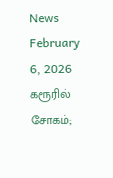News February 6, 2026
கரூரில் சோகம்;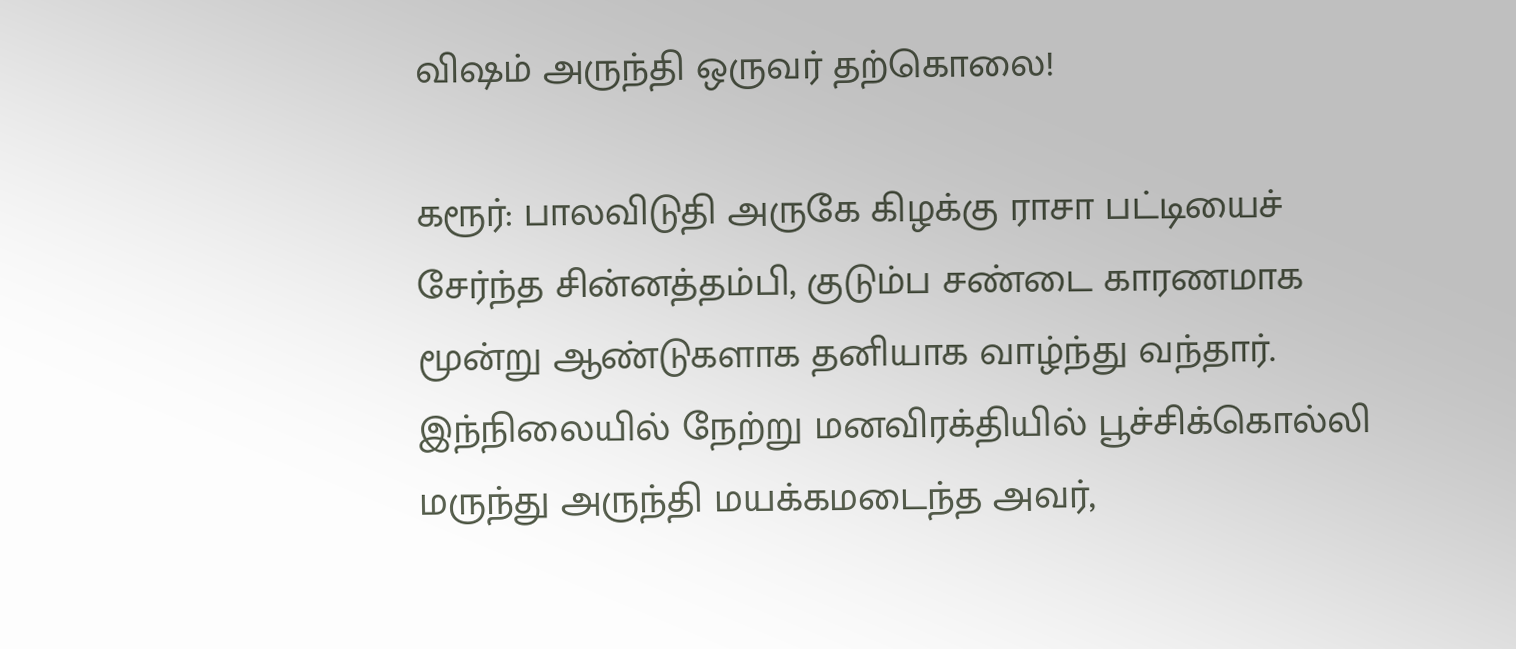விஷம் அருந்தி ஒருவர் தற்கொலை!

கரூர்: பாலவிடுதி அருகே கிழக்கு ராசா பட்டியைச் சேர்ந்த சின்னத்தம்பி, குடும்ப சண்டை காரணமாக மூன்று ஆண்டுகளாக தனியாக வாழ்ந்து வந்தார். இந்நிலையில் நேற்று மனவிரக்தியில் பூச்சிக்கொல்லி மருந்து அருந்தி மயக்கமடைந்த அவர்,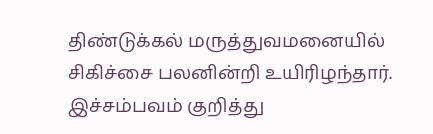திண்டுக்கல் மருத்துவமனையில் சிகிச்சை பலனின்றி உயிரிழந்தார். இச்சம்பவம் குறித்து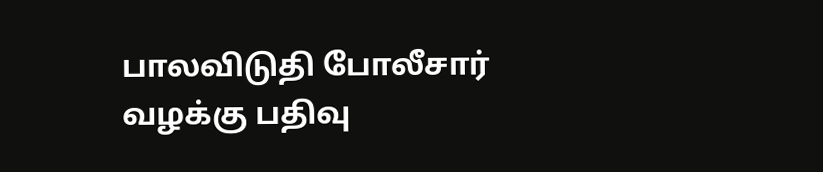பாலவிடுதி போலீசார் வழக்கு பதிவு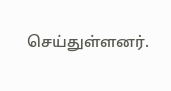செய்துள்ளனர்.